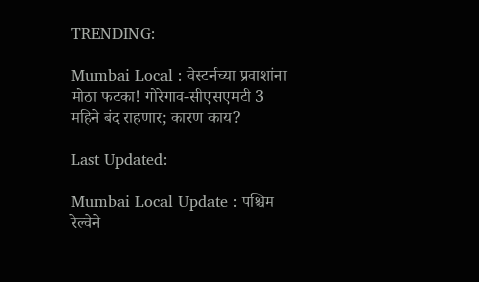TRENDING:

Mumbai Local : वेस्टर्नच्या प्रवाशांना मोठा फटका! गोरेगाव-सीएसएमटी 3 महिने बंद राहणार; कारण काय?

Last Updated:

Mumbai Local Update : पश्चिम रेल्वेने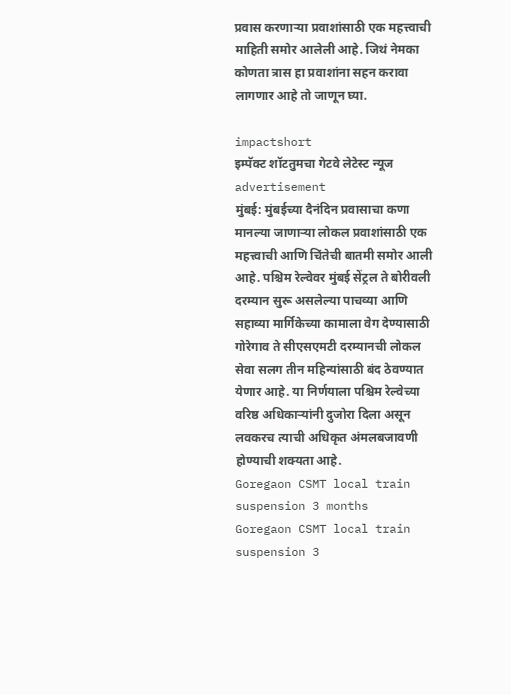प्रवास करणाऱ्या प्रवाशांसाठी एक महत्त्वाची माहिती समोर आलेली आहे. जिथं नेमका कोणता त्रास हा प्रवाशांना सहन करावा लागणार आहे तो जाणून घ्या.

impactshort
इम्पॅक्ट शॉटतुमचा गेटवे लेटेस्ट न्यूज
advertisement
मुंबई: मुंबईच्या दैनंदिन प्रवासाचा कणा मानल्या जाणाऱ्या लोकल प्रवाशांसाठी एक महत्त्वाची आणि चिंतेची बातमी समोर आली आहे. पश्चिम रेल्वेवर मुंबई सेंट्रल ते बोरीवली दरम्यान सुरू असलेल्या पाचव्या आणि सहाव्या मार्गिकेच्या कामाला वेग देण्यासाठी गोरेगाव ते सीएसएमटी दरम्यानची लोकल सेवा सलग तीन महिन्यांसाठी बंद ठेवण्यात येणार आहे. या निर्णयाला पश्चिम रेल्वेच्या वरिष्ठ अधिकाऱ्यांनी दुजोरा दिला असून लवकरच त्याची अधिकृत अंमलबजावणी होण्याची शक्यता आहे.
Goregaon CSMT local train suspension 3 months
Goregaon CSMT local train suspension 3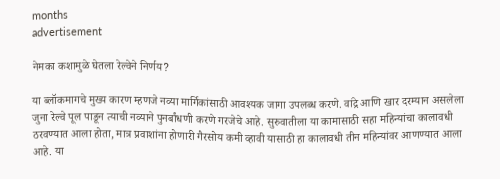months
advertisement

नेमका कशामुळे घेतला रेल्वेने निर्णय?

या ब्लॉकमागचे मुख्य कारण म्हणजे नव्या मार्गिकांसाठी आवश्यक जागा उपलब्ध करणे. वांद्रे आणि खार दरम्यान असलेला जुना रेल्वे पूल पाडून त्याची नव्याने पुनर्बांधणी करणे गरजेचे आहे. सुरुवातीला या कामासाठी सहा महिन्यांचा कालावधी ठरवण्यात आला होता, मात्र प्रवाशांना होणारी गैरसोय कमी व्हावी यासाठी हा कालावधी तीन महिन्यांवर आणण्यात आला आहे. या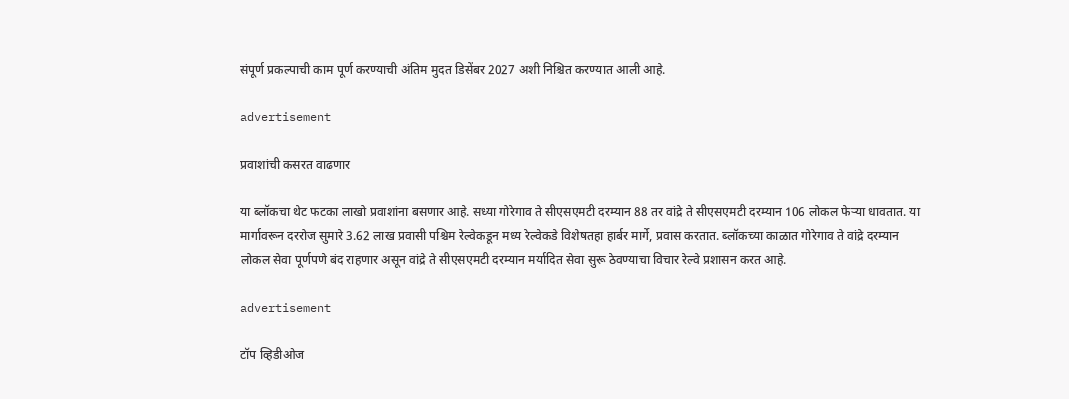संपूर्ण प्रकल्पाची काम पूर्ण करण्याची अंतिम मुदत डिसेंबर 2027 अशी निश्चित करण्यात आली आहे.

advertisement

प्रवाशांची कसरत वाढणार

या ब्लॉकचा थेट फटका लाखो प्रवाशांना बसणार आहे. सध्या गोरेगाव ते सीएसएमटी दरम्यान 88 तर वांद्रे ते सीएसएमटी दरम्यान 106 लोकल फेऱ्या धावतात. या मार्गावरून दररोज सुमारे 3.62 लाख प्रवासी पश्चिम रेल्वेकडून मध्य रेल्वेकडे विशेषतहा हार्बर मार्गे, प्रवास करतात. ब्लॉकच्या काळात गोरेगाव ते वांद्रे दरम्यान लोकल सेवा पूर्णपणे बंद राहणार असून वांद्रे ते सीएसएमटी दरम्यान मर्यादित सेवा सुरू ठेवण्याचा विचार रेल्वे प्रशासन करत आहे.

advertisement

टॉप व्हिडीओज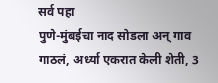सर्व पहा
पुणे-मुंबईचा नाद सोडला अन् गाव गाठलं, अर्ध्या एकरात केली शेती, 3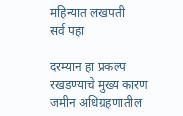महिन्यात लखपती
सर्व पहा

दरम्यान हा प्रकल्प रखडण्याचे मुख्य कारण जमीन अधिग्रहणातील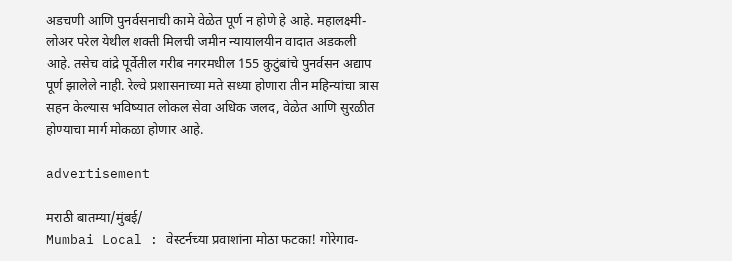अडचणी आणि पुनर्वसनाची कामे वेळेत पूर्ण न होणे हे आहे. महालक्ष्मी-लोअर परेल येथील शक्ती मिलची जमीन न्यायालयीन वादात अडकली आहे. तसेच वांद्रे पूर्वेतील गरीब नगरमधील 155 कुटुंबांचे पुनर्वसन अद्याप पूर्ण झालेले नाही. रेल्वे प्रशासनाच्या मते सध्या होणारा तीन महिन्यांचा त्रास सहन केल्यास भविष्यात लोकल सेवा अधिक जलद, वेळेत आणि सुरळीत होण्याचा मार्ग मोकळा होणार आहे.

advertisement

मराठी बातम्या/मुंबई/
Mumbai Local : वेस्टर्नच्या प्रवाशांना मोठा फटका! गोरेगाव-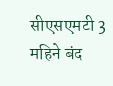सीएसएमटी 3 महिने बंद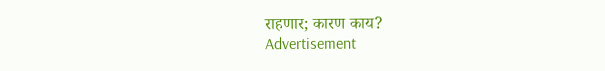राहणार; कारण काय?
Advertisement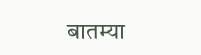बातम्या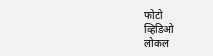फोटो
व्हिडिओ
लोकल